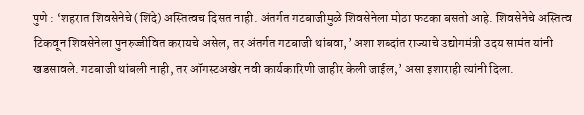पुणे : ‘शहरात शिवसेनेचे (शिंदे) अस्तित्वच दिसत नाही. अंतर्गत गटबाजीमुळे शिवसेनेला मोठा फटका बसतो आहे. शिवसेनेचे अस्तित्व टिकवून शिवसेनेला पुनरुज्जीवित करायचे असेल, तर अंतर्गत गटबाजी थांबवा‚’ अशा शब्दांत राज्याचे उद्योगमंत्री उदय सामंत यांनी खडसावले. गटबाजी थांबली नाही, तर ऑगस्टअखेर नवी कार्यकारिणी जाहीर केली जाईल,’ असा इशाराही त्यांनी दिला.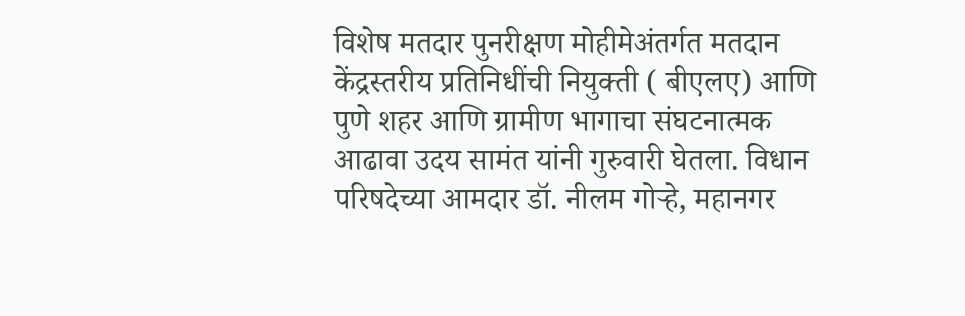विशेष मतदार पुनरीक्षण मोहीमेअंतर्गत मतदान केंद्रस्तरीय प्रतिनिधींची नियुक्ती ( बीएलए) आणि पुणे शहर आणि ग्रामीण भागाचा संघटनात्मक आढावा उदय सामंत यांनी गुरुवारी घेतला. विधान परिषदेच्या आमदार डॉ. नीलम गोऱ्हे‚ महानगर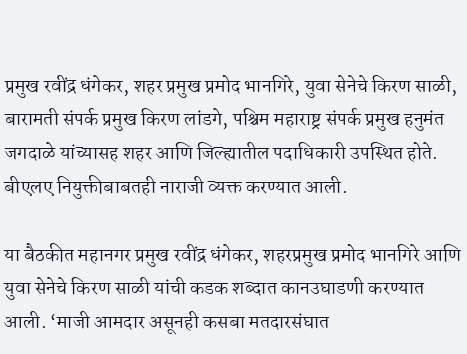प्रमुख रवींद्र धंगेकर‚ शहर प्रमुख प्रमोद भानगिरे‚ युवा सेनेचे किरण साळी‚ बारामती संपर्क प्रमुख किरण लांडगे‚ पश्चिम महाराष्ट्र संपर्क प्रमुख हनुमंत जगदाळे यांच्यासह शहर आणि जिल्ह्यातील पदाधिकारी उपस्थित होते. बीएलए नियुक्तीबाबतही नाराजी व्यक्त करण्यात आली.

या बैठकीत महानगर प्रमुख रवींद्र धंगेकर‚ शहरप्रमुख प्रमोद भानगिरे आणि युवा सेनेचे किरण साळी यांची कडक शब्दात कानउघाडणी करण्यात आली. ‘माजी आमदार असूनही कसबा मतदारसंघात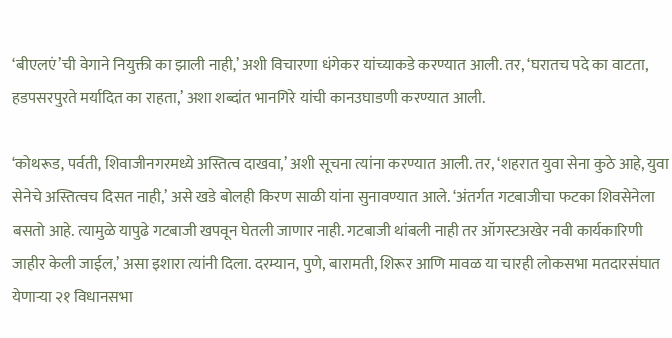‘बीएलएं’ची वेगाने नियुक्ती का झाली नाही‚’ अशी विचारणा धंगेकर यांच्याकडे करण्यात आली. तर, ‘घरातच पदे का वाटता, हडपसरपुरते मर्यादित का राहता,’ अशा शब्दांत भानगिरे यांची कानउघाडणी करण्यात आली.

‘कोथरूड‚ पर्वती‚ शिवाजीनगरमध्ये अस्तित्व दाखवा,’ अशी सूचना त्यांना करण्यात आली. तर, ‘शहरात युवा सेना कुठे आहे, युवा सेनेचे अस्तित्वच दिसत नाही,’ असे खडे बोलही किरण साळी यांना सुनावण्यात आले. ‘अंतर्गत गटबाजीचा फटका शिवसेनेला बसतो आहे. त्यामुळे यापुढे गटबाजी खपवून घेतली जाणार नाही. गटबाजी थांबली नाही तर ऑगस्टअखेर नवी कार्यकारिणी जाहीर केली जाईल,’ असा इशारा त्यांनी दिला. दरम्यान‚ पुणे, बारामती, शिरूर आणि मावळ या चारही लोकसभा मतदारसंघात येणाऱ्या २१ विधानसभा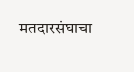मतदारसंघाचा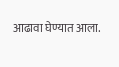आढावा घेण्यात आला.